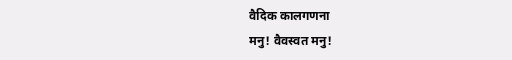वैदिक कालगणना
मनु! वैवस्वत मनु!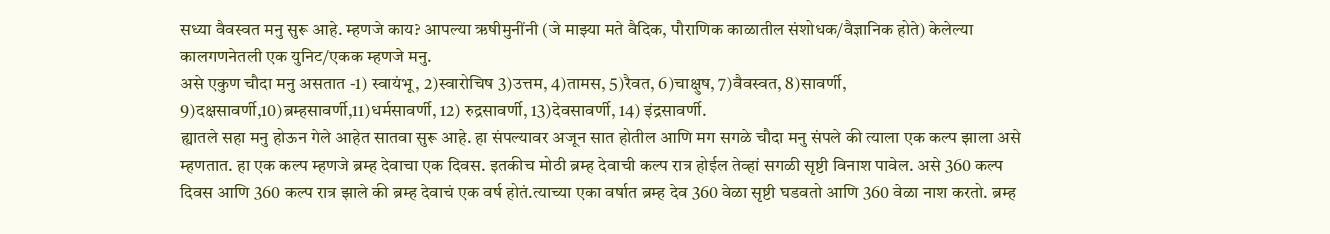सध्या वैवस्वत मनु सुरू आहे. म्हणजे काय? आपल्या ऋषीमुनींनी (जे माझ्या मते वैदिक, पौराणिक काळातील संशोधक/वैज्ञानिक होते) केलेल्या कालगणनेतली एक युनिट/एकक म्हणजे मनु.
असे एकुण चौदा मनु असतात -1) स्वायंभू, 2)स्वारोचिष 3)उत्तम, 4)तामस, 5)रैवत, 6)चाक्षुष, 7)वैवस्वत, 8)सावर्णी, 9)दक्षसावर्णी,10)ब्रम्हसावर्णी,11)धर्मसावर्णी, 12) रुद्रसावर्णी, 13)देवसावर्णी, 14) इंद्रसावर्णी.
ह्यातले सहा मनु होऊन गेले आहेत सातवा सुरू आहे. हा संपल्यावर अजून सात होतील आणि मग सगळे चौदा मनु संपले की त्याला एक कल्प झाला असे म्हणतात. हा एक कल्प म्हणजे ब्रम्ह देवाचा एक दिवस. इतकीच मोठी ब्रम्ह देवाची कल्प रात्र होईल तेव्हां सगळी सृष्टी विनाश पावेल. असे 360 कल्प दिवस आणि 360 कल्प रात्र झाले की ब्रम्ह देवाचं एक वर्ष होतं.त्याच्या एका वर्षात ब्रम्ह देव 360 वेळा सृष्टी घडवतो आणि 360 वेळा नाश करतो. ब्रम्ह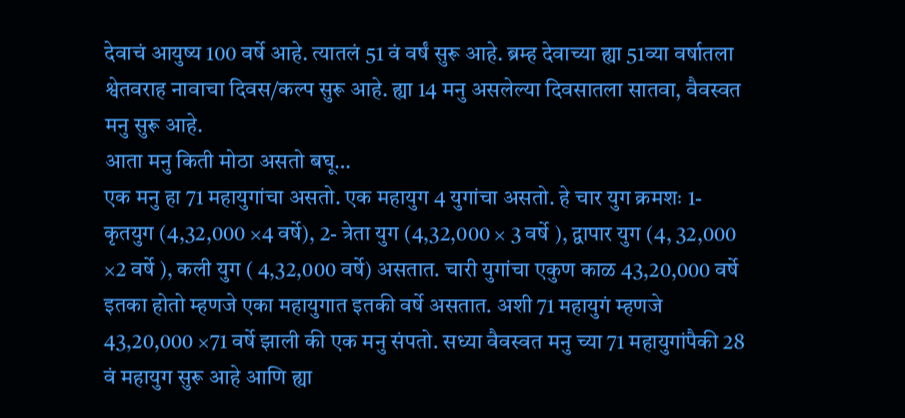देवाचं आयुष्य 100 वर्षे आहे. त्यातलं 51 वं वर्षं सुरू आहे. ब्रम्ह देवाच्या ह्या 51व्या वर्षातला श्वेतवराह नावाचा दिवस/कल्प सुरू आहे. ह्या 14 मनु असलेल्या दिवसातला सातवा, वैवस्वत मनु सुरू आहे.
आता मनु किती मोठा असतो बघू…
एक मनु हा 71 महायुगांचा असतो. एक महायुग 4 युगांचा असतो. हे चार युग क्रमशः 1- कृतयुग (4,32,000 ×4 वर्षे), 2- त्रेता युग (4,32,000 × 3 वर्षे ), द्वापार युग (4, 32,000 ×2 वर्षे ), कली युग ( 4,32,000 वर्षे) असतात. चारी युगांचा एकुण काळ 43,20,000 वर्षे इतका होतो म्हणजे एका महायुगात इतकी वर्षे असतात. अशी 71 महायुगं म्हणजे 43,20,000 ×71 वर्षे झाली की एक मनु संपतो. सध्या वैवस्वत मनु च्या 71 महायुगांपैकी 28 वं महायुग सुरू आहे आणि ह्या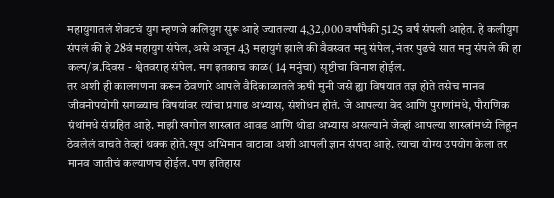महायुगातलं शेवटचं युग म्हणजे कलियुग सुरू आहे ज्यातल्या 4,32,000 वर्षांपैकी 5125 वर्षं संपली आहेत. हे कलीयुग संपलं की हे 28वं महायुग संपेल, असे अजून 43 महायुगं झाले की वैवस्वत मनु संपेल, नंतर पुढचे सात मनु संपले की हा कल्प/ब्र.दिवस - श्वेतवराह संपेल. मग इतकाच काळ( 14 मनुंचा) सृष्टीचा विनाश होईल.
तर अशी ही कालगणना करून ठेवणारे आपले वैदिकाळातले ऋषी मुनी जसे ह्या विषयात तज्ञ होते तसेच मानव जीवनोपयोगी सगळ्याच विषयांवर त्यांचा प्रगाढ अभ्यास, संशोधन होतं. जे आपल्या वेद आणि पुराणांमधे, पौराणिक ग्रंथांमधे संग्रहित आहे. माझी खगोल शास्त्रात आवड आणि थोडा अभ्यास असल्याने जेव्हां आपल्या शास्त्रांमध्ये लिहून ठेवलेलं वाचते तेव्हां थक्क होते.खूप अभिमान वाटावा अशी आपली ज्ञान संपदा आहे. त्याचा योग्य उपयोग केला तर मानव जातीचं कल्याणच होईल. पण इतिहास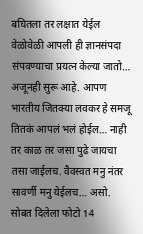बघितला तर लक्षात येईल वेळोवेळी आपली ही ज्ञानसंपदा संपवण्याचा प्रयत्न केल्या जातो… अजूनही सुरू आहे. आपण भारतीय जितक्या लवकर हे समजू तितकं आपलं भलं होईल… नाही तर काळ तर जसा पुढे जायचा तसा जाईलच. वैवस्वत मनु नंतर सावर्णी मनु येईलच… असो.
सोबत दिलेला फोटो 14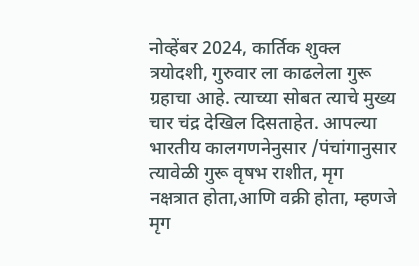नोव्हेंबर 2024, कार्तिक शुक्ल त्रयोदशी, गुरुवार ला काढलेला गुरू ग्रहाचा आहे. त्याच्या सोबत त्याचे मुख्य चार चंद्र देखिल दिसताहेत. आपल्या भारतीय कालगणनेनुसार /पंचांगानुसार त्यावेळी गुरू वृषभ राशीत, मृग नक्षत्रात होता,आणि वक्री होता, म्हणजे मृग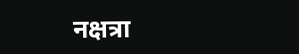नक्षत्रा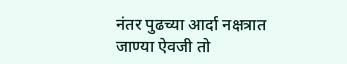नंतर पुढच्या आर्दा नक्षत्रात जाण्या ऐवजी तो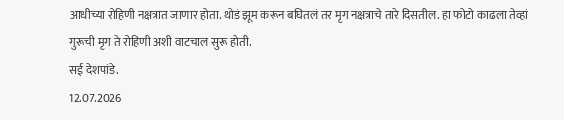आधीच्या रोहिणी नक्षत्रात जाणार होता. थोडं झूम करून बघितलं तर मृग नक्षत्राचे तारे दिसतील. हा फोटो काढला तेव्हां गुरूची मृग ते रोहिणी अशी वाटचाल सुरू होती.
सई देशपांडे.
12.07.2026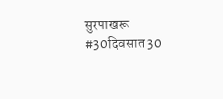सुरपाखरू #30दिवसात30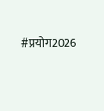#प्रयोग2026